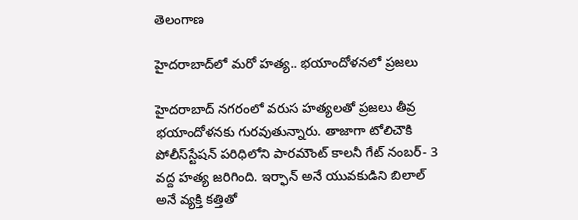తెలంగాణ

హైదరాబాద్‌లో మరో హత్య.. భయాందోళనలో ప్రజలు

హైదరాబాద్ నగరంలో వరుస హత్యలతో ప్రజలు తీవ్ర భయాందోళనకు గురవుతున్నారు. తాజాగా టోలిచౌకి పోలీస్‌స్టేషన్ పరిధిలోని పారమౌంట్ కాలనీ గేట్ నంబర్- 3 వద్ద హత్య జరిగింది. ఇర్ఫాన్ అనే యువకుడిని బిలాల్ అనే వ్యక్తి కత్తితో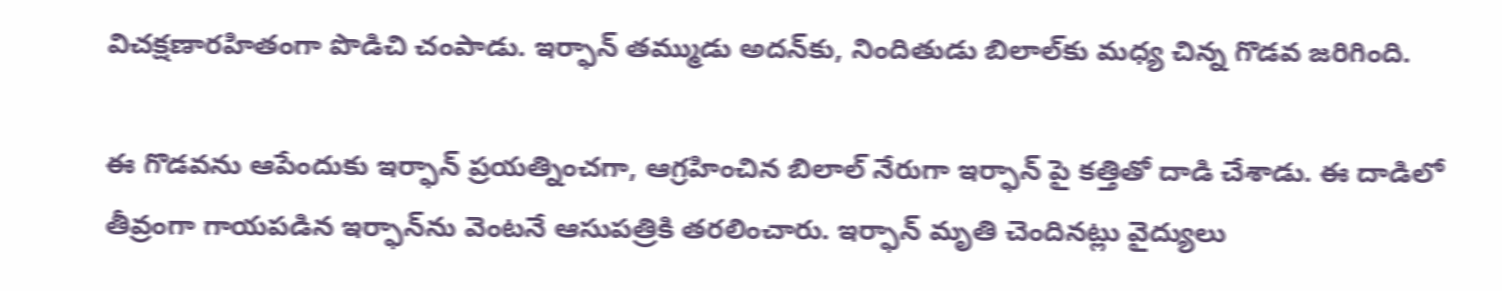విచక్షణారహితంగా పొడిచి చంపాడు. ఇర్ఫాన్ తమ్ముడు అదన్‌కు, నిందితుడు బిలాల్‌కు మధ్య చిన్న గొడవ జరిగింది.

ఈ గొడవను ఆపేందుకు ఇర్ఫాన్ ప్రయత్నించగా, ఆగ్రహించిన బిలాల్ నేరుగా ఇర్ఫాన్ పై కత్తితో దాడి చేశాడు. ఈ దాడిలో తీవ్రంగా గాయపడిన ఇర్ఫాన్‌ను వెంటనే ఆసుపత్రికి తరలించారు. ఇర్ఫాన్ మృతి చెందినట్లు వైద్యులు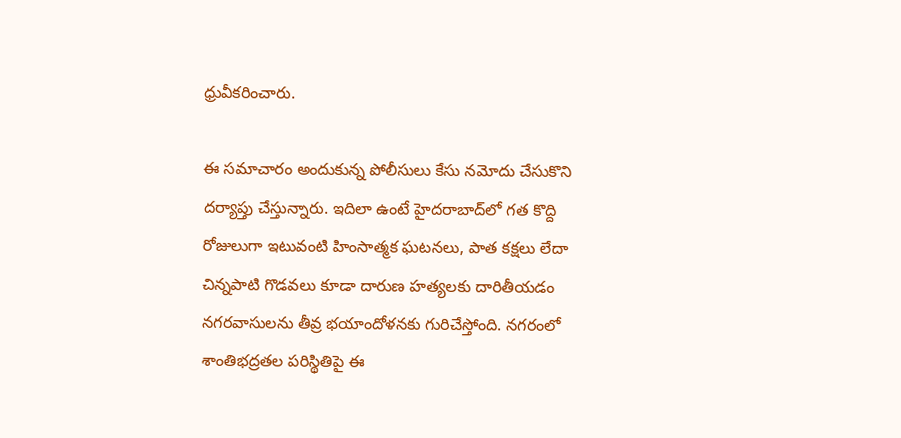ధ్రువీకరించారు.

ఈ సమాచారం అందుకున్న పోలీసులు కేసు నమోదు చేసుకొని దర్యాప్తు చేస్తున్నారు. ఇదిలా ఉంటే హైదరాబాద్‌లో గత కొద్ది రోజులుగా ఇటువంటి హింసాత్మక ఘటనలు, పాత కక్షలు లేదా చిన్నపాటి గొడవలు కూడా దారుణ హత్యలకు దారితీయడం నగరవాసులను తీవ్ర భయాందోళనకు గురిచేస్తోంది. నగరంలో శాంతిభద్రతల పరిస్థితిపై ఈ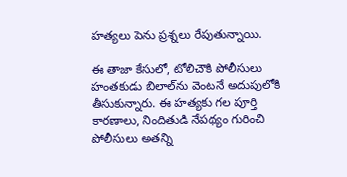హత్యలు పెను ప్రశ్నలు రేపుతున్నాయి.

ఈ తాజా కేసులో, టోలిచౌకి పోలీసులు హంతకుడు బిలాల్‌ను వెంటనే అదుపులోకి తీసుకున్నారు. ఈ హత్యకు గల పూర్తి కారణాలు, నిందితుడి నేపథ్యం గురించి పోలీసులు అతన్ని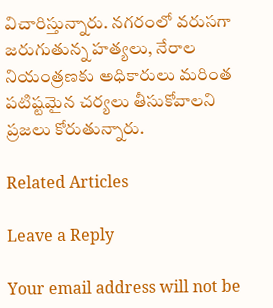విచారిస్తున్నారు. నగరంలో వరుసగా జరుగుతున్న హత్యలు, నేరాల నియంత్రణకు అధికారులు మరింత పటిష్టమైన చర్యలు తీసుకోవాలని ప్రజలు కోరుతున్నారు.

Related Articles

Leave a Reply

Your email address will not be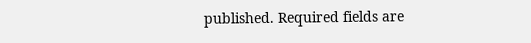published. Required fields are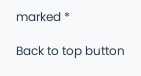marked *

Back to top button